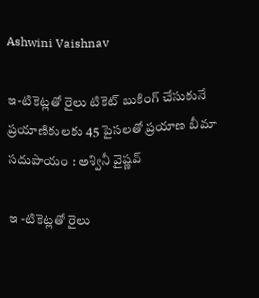Ashwini Vaishnav

ఇ-టికెట్లతో రైలు టికెట్‌ బుకింగ్‌ చేసుకునే ప్రయాణికులకు 45 పైసలతో ప్రయాణ బీమా సదుపాయం : అశ్వినీ వైష్ణవ్‌

ఇ -టికెట్లతో రైలు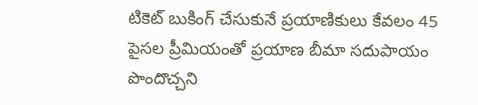టికెట్‌ బుకింగ్‌ చేసుకునే ప్రయాణికులు కేవలం 45 పైసల ప్రీమియంతో ప్రయాణ బీమా సదుపాయం పొందొచ్చని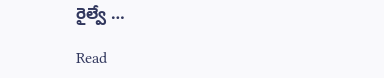రైల్వే …

Read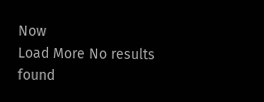Now
Load More No results found